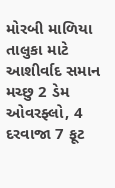મોરબી માળિયા તાલુકા માટે આશીર્વાદ સમાન મચ્છુ 2 ડેમ ઓવરફ્લો, 4 દરવાજા 7 ફૂટ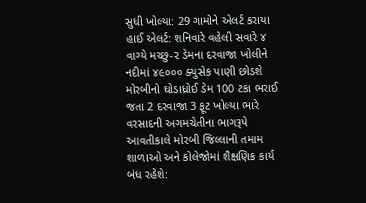સુધી ખોલ્યા: 29 ગામોને એલર્ટ કરાયા હાઈ એલર્ટ: શનિવારે વહેલી સવારે ૪ વાગ્યે મચ્છુ-૨ ડેમના દરવાજા ખોલીને નદીમાં ૪૯૦૦૦ ક્યુસેક પાણી છોડશે મોરબીનો ઘોડાધ્રોઈ ડેમ 100 ટકા ભરાઈ જતા 2 દરવાજા 3 ફૂટ ખોલ્યા ભારે વરસાદની અગમચેતીના ભાગરૂપે આવતીકાલે મોરબી જિલ્લાની તમામ શાળાઓ અને કોલેજોમાં શૈક્ષણિક કાર્ય બંધ રહેશે: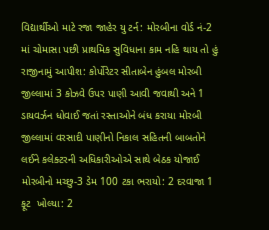વિદ્યાર્થીઓ માટે રજા જાહેર યુ ટર્ન: મોરબીના વોર્ડ નં-2 માં ચોમાસા પછી પ્રાથમિક સુવિધાના કામ નહિ થાય તો હું રાજીનામું આપીશ: કોર્પોરેટર સીતાબેન હુંબલ મોરબી જીલ્લામાં 3 કોઝવે ઉપર પાણી આવી જવાથી અને 1 ડાયવર્ઝન ધોવાઈ જતાં રસ્તાઓને બંધ કરાયા મોરબી જીલ્લામાં વરસાદી પાણીનો નિકાલ સહિતની બાબતોને લઈને કલેક્ટરની અધિકારીઓએ સાથે બેઠક યોજાઈ મોરબીનો મચ્છુ-3 ડેમ 100 ટકા ભરાયો: 2 દરવાજા 1 ફૂટ  ખોલ્યા: 2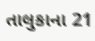તાલુકાના 21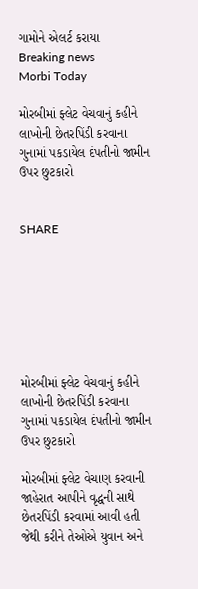ગામોને એલર્ટ કરાયા
Breaking news
Morbi Today

મોરબીમાં ફ્લેટ વેચવાનું કહીને લાખોની છેતરપિંડી કરવાના ગુનામાં પકડાયેલ દંપતીનો જામીન ઉપર છુટકારો


SHARE







મોરબીમાં ફ્લેટ વેચવાનું કહીને લાખોની છેતરપિંડી કરવાના ગુનામાં પકડાયેલ દંપતીનો જામીન ઉપર છુટકારો

મોરબીમાં ફ્લેટ વેચાણ કરવાની જાહેરાત આપીને વૃદ્ધની સાથે છેતરપિંડી કરવામાં આવી હતી જેથી કરીને તેઓએ યુવાન અને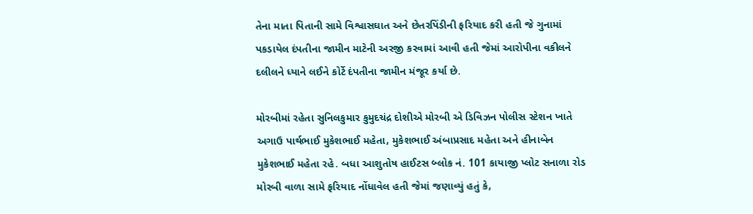તેના માતા પિતાની સામે વિશ્વાસઘાત અને છેતરપિંડીની ફરિયાદ કરી હતી જે ગુનામાં પકડાયેલ દંપતીના જામીન માટેની અરજી કરવામાં આવી હતી જેમાં આરોપીના વકીલને દલીલને ધ્યાને લઈને કોર્ટે દંપતીના જામીન મંજૂર કર્યા છે.

મોરબીમાં રહેતા સુનિલકુમાર કુમુદચંદ્ર દોશીએ મોરબી એ ડિવિઝન પોલીસ સ્ટેશન ખાતે અગાઉ પાર્થભાઈ મુકેશભાઈ મહેતા, મુકેશભાઈ અંબાપ્રસાદ મહેતા અને હીનાબેન મુકેશભાઈ મહેતા રહે. બધા આશુતોષ હાઈટસ બ્લોક નં. 101 કાયાજી પ્લોટ સનાળા રોડ મોરબી વાળા સામે ફરિયાદ નોંધાવેલ હતી જેમાં જણાવ્યું હતું કે,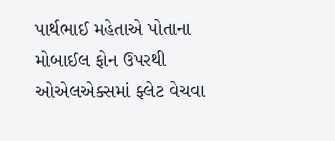પાર્થભાઈ મહેતાએ પોતાના મોબાઈલ ફોન ઉપરથી ઓએલએક્સમાં ફ્લેટ વેચવા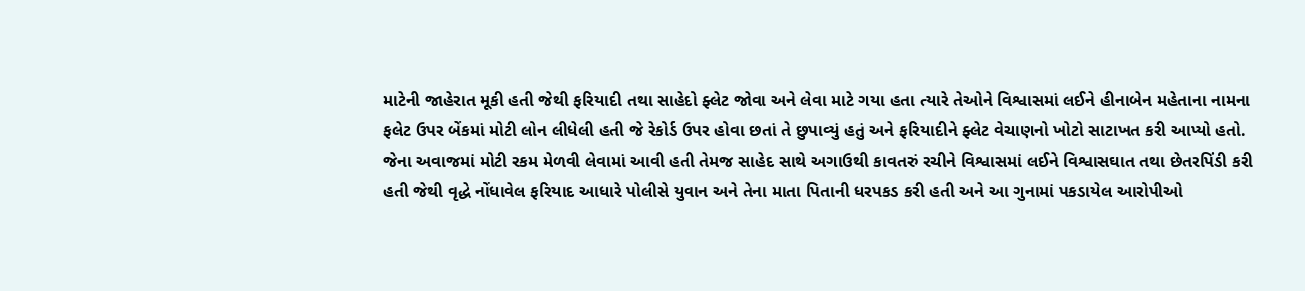માટેની જાહેરાત મૂકી હતી જેથી ફરિયાદી તથા સાહેદો ફ્લેટ જોવા અને લેવા માટે ગયા હતા ત્યારે તેઓને વિશ્વાસમાં લઈને હીનાબેન મહેતાના નામના ફલેટ ઉપર બેંકમાં મોટી લોન લીધેલી હતી જે રેકોર્ડ ઉપર હોવા છતાં તે છુપાવ્યું હતું અને ફરિયાદીને ફ્લેટ વેચાણનો ખોટો સાટાખત કરી આપ્યો હતો. જેના અવાજમાં મોટી રકમ મેળવી લેવામાં આવી હતી તેમજ સાહેદ સાથે અગાઉથી કાવતરું રચીને વિશ્વાસમાં લઈને વિશ્વાસઘાત તથા છેતરપિંડી કરી હતી જેથી વૃદ્ધે નોંધાવેલ ફરિયાદ આધારે પોલીસે યુવાન અને તેના માતા પિતાની ધરપકડ કરી હતી અને આ ગુનામાં પકડાયેલ આરોપીઓ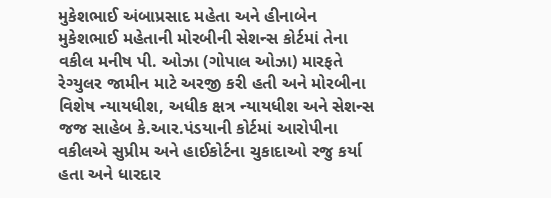મુકેશભાઈ અંબાપ્રસાદ મહેતા અને હીનાબેન મુકેશભાઈ મહેતાની મોરબીની સેશન્સ કોર્ટમાં તેના વકીલ મનીષ પી. ઓઝા (ગોપાલ ઓઝા) મારફતે રેગ્યુલર જામીન માટે અરજી કરી હતી અને મોરબીના વિશેષ ન્યાયધીશ, અધીક ક્ષત્ર ન્યાયધીશ અને સેશન્સ જજ સાહેબ કે.આર.પંડયાની કોર્ટમાં આરોપીના વકીલએ સુપ્રીમ અને હાઈકોર્ટના ચુકાદાઓ રજુ કર્યા હતા અને ધારદાર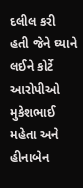દલીલ કરી હતી જેને ઘ્યાને લઈને કોર્ટે આરોપીઓ મુકેશભાઈ મહેતા અને હીનાબેન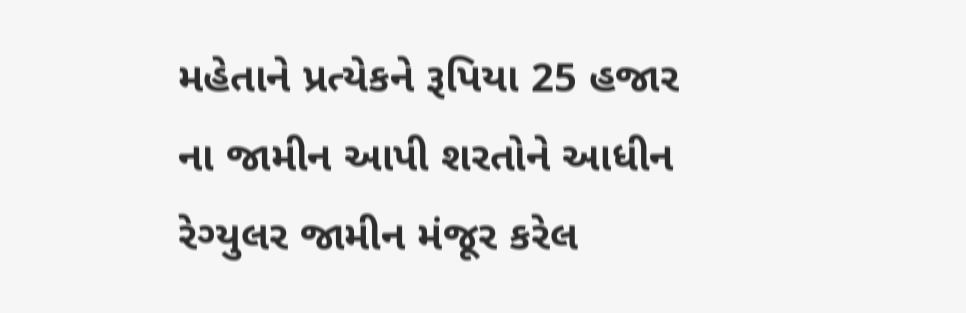મહેતાને પ્રત્યેકને રૂપિયા 25 હજાર ના જામીન આપી શરતોને આધીન રેગ્યુલર જામીન મંજૂર કરેલ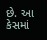છે. આ કેસમાં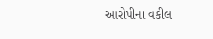આરોપીના વકીલ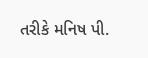તરીકે મનિષ પી.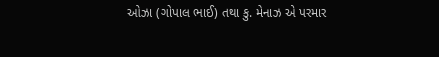ઓઝા (ગોપાલ ભાઈ) તથા કુ. મેનાઝ એ પરમાર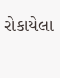રોકાયેલા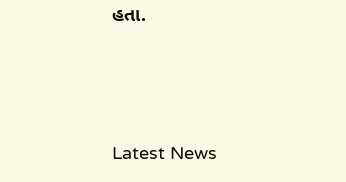હતા.






Latest News